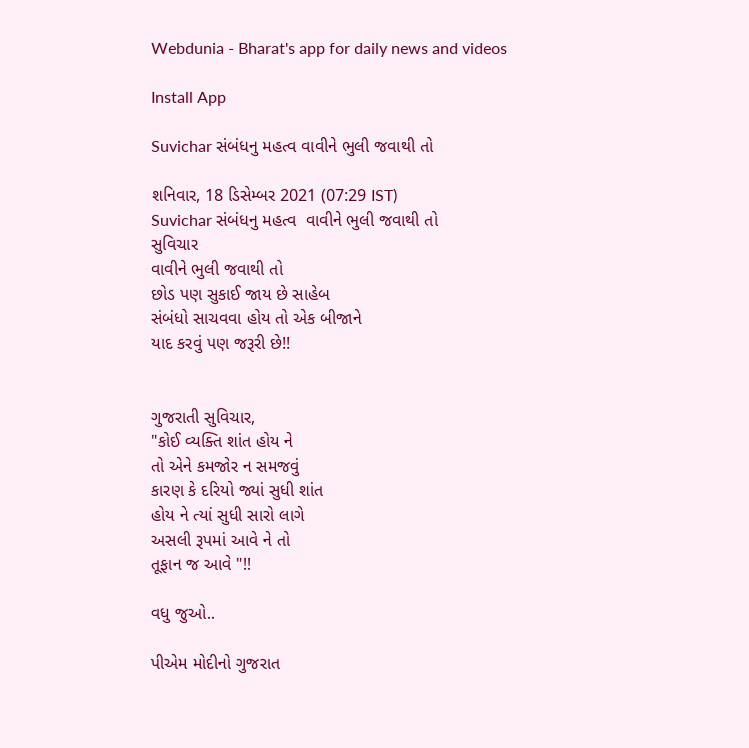Webdunia - Bharat's app for daily news and videos

Install App

Suvichar સંબંધનુ મહત્વ વાવીને ભુલી જવાથી તો

શનિવાર, 18 ડિસેમ્બર 2021 (07:29 IST)
Suvichar સંબંધનુ મહત્વ  વાવીને ભુલી જવાથી તો
સુવિચાર
વાવીને ભુલી જવાથી તો
છોડ પણ સુકાઈ જાય છે સાહેબ
સંબંધો સાચવવા હોય તો એક બીજાને
યાદ કરવું પણ જરૂરી છે!!


ગુજરાતી સુવિચાર,
"કોઈ વ્યક્તિ શાંત હોય ને
તો એને કમજોર ન સમજવું
કારણ કે દરિયો જ્યાં સુધી શાંત
હોય ને ત્યાં સુધી સારો લાગે
અસલી રૂપમાં આવે ને તો
તૂફાન જ આવે "!!

વધુ જુઓ..

પીએમ મોદીનો ગુજરાત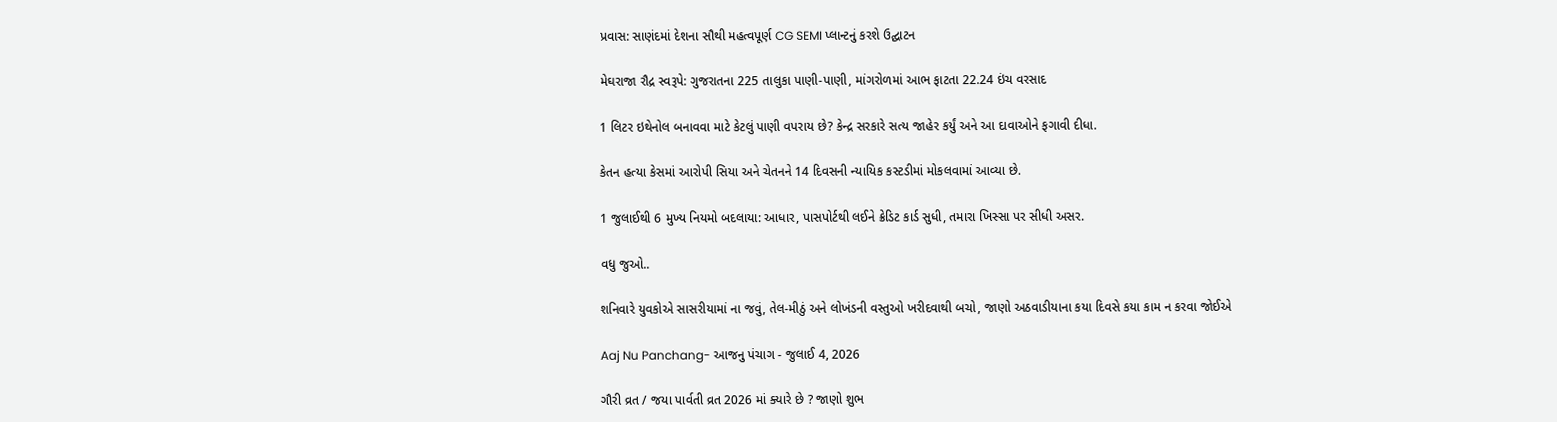પ્રવાસ: સાણંદમાં દેશના સૌથી મહત્વપૂર્ણ CG SEMI પ્લાન્ટનું કરશે ઉદ્ઘાટન

મેઘરાજા રૌદ્ર સ્વરૂપે: ગુજરાતના 225 તાલુકા પાણી-પાણી, માંગરોળમાં આભ ફાટતા 22.24 ઇંચ વરસાદ

1 લિટર ઇથેનોલ બનાવવા માટે કેટલું પાણી વપરાય છે? કેન્દ્ર સરકારે સત્ય જાહેર કર્યું અને આ દાવાઓને ફગાવી દીધા.

કેતન હત્યા કેસમાં આરોપી સિયા અને ચેતનને 14 દિવસની ન્યાયિક કસ્ટડીમાં મોકલવામાં આવ્યા છે.

1 જુલાઈથી 6 મુખ્ય નિયમો બદલાયા: આધાર, પાસપોર્ટથી લઈને ક્રેડિટ કાર્ડ સુધી, તમારા ખિસ્સા પર સીધી અસર.

વધુ જુઓ..

શનિવારે યુવકોએ સાસરીયામાં ના જવું, તેલ-મીઠું અને લોખંડની વસ્તુઓ ખરીદવાથી બચો, જાણો અઠવાડીયાના કયા દિવસે કયા કામ ન કરવા જોઈએ

Aaj Nu Panchang- આજનુ પંચાગ - જુલાઈ 4, 2026

ગૌરી વ્રત / જયા પાર્વતી વ્રત 2026 માં ક્યારે છે ? જાણો શુભ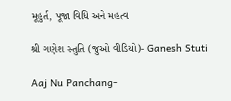મૂહુર્ત, પૂજા વિધિ અને મહત્વ

શ્રી ગણેશ સ્તુતિ (જુઓ વીડિયો)- Ganesh Stuti

Aaj Nu Panchang-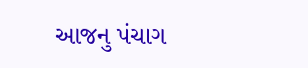આજનુ પંચાગ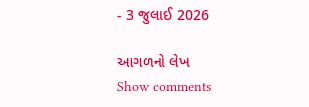- 3 જુલાઈ 2026

આગળનો લેખ
Show comments